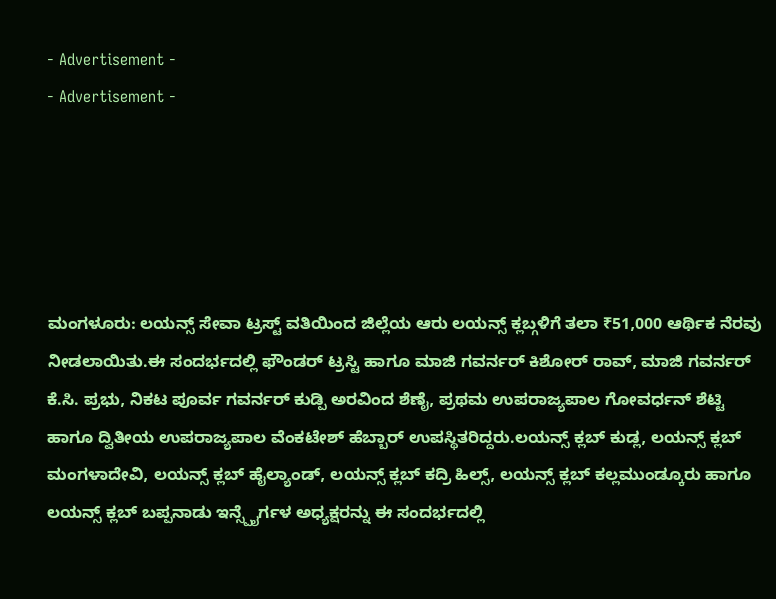- Advertisement -
- Advertisement -





ಮಂಗಳೂರು: ಲಯನ್ಸ್ ಸೇವಾ ಟ್ರಸ್ಟ್ ವತಿಯಿಂದ ಜಿಲ್ಲೆಯ ಆರು ಲಯನ್ಸ್ ಕ್ಲಬ್ಗಳಿಗೆ ತಲಾ ₹51,000 ಆರ್ಥಿಕ ನೆರವು ನೀಡಲಾಯಿತು.ಈ ಸಂದರ್ಭದಲ್ಲಿ ಫೌಂಡರ್ ಟ್ರಸ್ಟಿ ಹಾಗೂ ಮಾಜಿ ಗವರ್ನರ್ ಕಿಶೋರ್ ರಾವ್, ಮಾಜಿ ಗವರ್ನರ್ ಕೆ.ಸಿ. ಪ್ರಭು, ನಿಕಟ ಪೂರ್ವ ಗವರ್ನರ್ ಕುಡ್ಪಿ ಅರವಿಂದ ಶೆಣೈ, ಪ್ರಥಮ ಉಪರಾಜ್ಯಪಾಲ ಗೋವರ್ಧನ್ ಶೆಟ್ಟಿ ಹಾಗೂ ದ್ವಿತೀಯ ಉಪರಾಜ್ಯಪಾಲ ವೆಂಕಟೇಶ್ ಹೆಬ್ಬಾರ್ ಉಪಸ್ಥಿತರಿದ್ದರು.ಲಯನ್ಸ್ ಕ್ಲಬ್ ಕುಡ್ಲ, ಲಯನ್ಸ್ ಕ್ಲಬ್ ಮಂಗಳಾದೇವಿ, ಲಯನ್ಸ್ ಕ್ಲಬ್ ಹೈಲ್ಯಾಂಡ್, ಲಯನ್ಸ್ ಕ್ಲಬ್ ಕದ್ರಿ ಹಿಲ್ಸ್, ಲಯನ್ಸ್ ಕ್ಲಬ್ ಕಲ್ಲಮುಂಡ್ಕೂರು ಹಾಗೂ ಲಯನ್ಸ್ ಕ್ಲಬ್ ಬಪ್ಪನಾಡು ಇನ್ಸ್ಪೈರ್ಗಳ ಅಧ್ಯಕ್ಷರನ್ನು ಈ ಸಂದರ್ಭದಲ್ಲಿ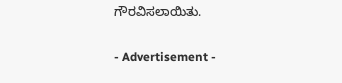ಗೌರವಿಸಲಾಯಿತು.

- Advertisement -